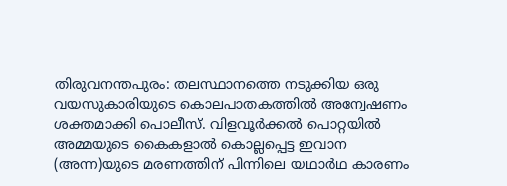തിരുവനന്തപുരം: തലസ്ഥാനത്തെ നടുക്കിയ ഒരു വയസുകാരിയുടെ കൊലപാതകത്തിൽ അന്വേഷണം ശക്തമാക്കി പൊലീസ്. വിളവൂർക്കൽ പൊറ്റയിൽ അമ്മയുടെ കൈകളാൽ കൊല്ലപ്പെട്ട ഇവാന (അന്ന)യുടെ മരണത്തിന് പിന്നിലെ യഥാർഥ കാരണം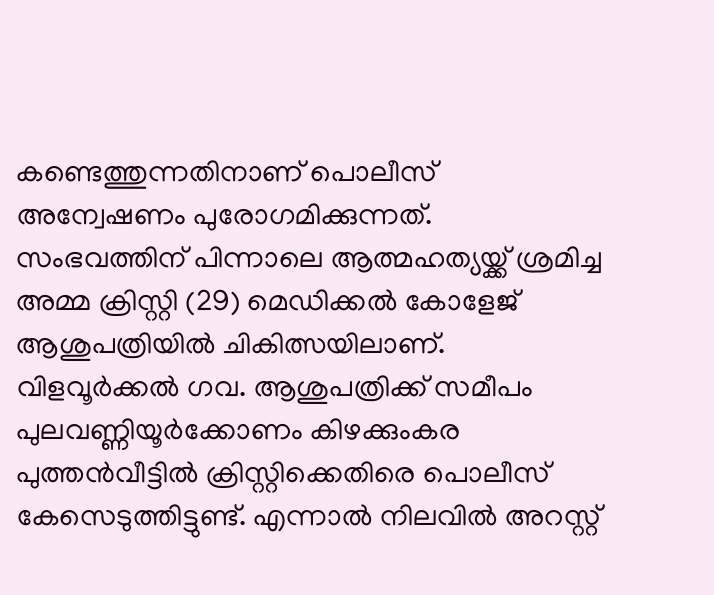കണ്ടെത്തുന്നതിനാണ് പൊലീസ് അന്വേഷണം പുരോഗമിക്കുന്നത്. സംഭവത്തിന് പിന്നാലെ ആത്മഹത്യയ്ക്ക് ശ്രമിച്ച അമ്മ ക്രിസ്റ്റി (29) മെഡിക്കൽ കോളേജ് ആശുപത്രിയിൽ ചികിത്സയിലാണ്.
വിളവൂർക്കൽ ഗവ. ആശുപത്രിക്ക് സമീപം പുലവണ്ണിയൂർക്കോണം കിഴക്കുംകര പുത്തൻവീട്ടിൽ ക്രിസ്റ്റിക്കെതിരെ പൊലീസ് കേസെടുത്തിട്ടുണ്ട്. എന്നാൽ നിലവിൽ അറസ്റ്റ്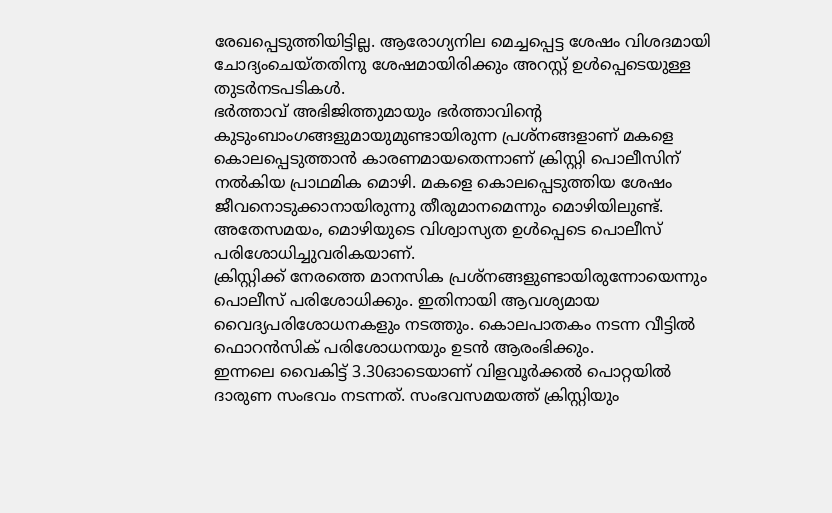രേഖപ്പെടുത്തിയിട്ടില്ല. ആരോഗ്യനില മെച്ചപ്പെട്ട ശേഷം വിശദമായി ചോദ്യംചെയ്തതിനു ശേഷമായിരിക്കും അറസ്റ്റ് ഉൾപ്പെടെയുള്ള തുടർനടപടികൾ.
ഭർത്താവ് അഭിജിത്തുമായും ഭർത്താവിന്റെ കുടുംബാംഗങ്ങളുമായുമുണ്ടായിരുന്ന പ്രശ്നങ്ങളാണ് മകളെ കൊലപ്പെടുത്താൻ കാരണമായതെന്നാണ് ക്രിസ്റ്റി പൊലീസിന് നൽകിയ പ്രാഥമിക മൊഴി. മകളെ കൊലപ്പെടുത്തിയ ശേഷം ജീവനൊടുക്കാനായിരുന്നു തീരുമാനമെന്നും മൊഴിയിലുണ്ട്. അതേസമയം, മൊഴിയുടെ വിശ്വാസ്യത ഉൾപ്പെടെ പൊലീസ് പരിശോധിച്ചുവരികയാണ്.
ക്രിസ്റ്റിക്ക് നേരത്തെ മാനസിക പ്രശ്നങ്ങളുണ്ടായിരുന്നോയെന്നും പൊലീസ് പരിശോധിക്കും. ഇതിനായി ആവശ്യമായ വൈദ്യപരിശോധനകളും നടത്തും. കൊലപാതകം നടന്ന വീട്ടിൽ ഫൊറൻസിക് പരിശോധനയും ഉടൻ ആരംഭിക്കും.
ഇന്നലെ വൈകിട്ട് 3.30ഓടെയാണ് വിളവൂർക്കൽ പൊറ്റയിൽ ദാരുണ സംഭവം നടന്നത്. സംഭവസമയത്ത് ക്രിസ്റ്റിയും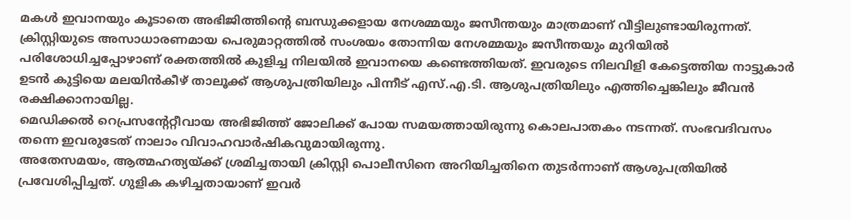മകൾ ഇവാനയും കൂടാതെ അഭിജിത്തിന്റെ ബന്ധുക്കളായ നേശമ്മയും ജസീന്തയും മാത്രമാണ് വീട്ടിലുണ്ടായിരുന്നത്.
ക്രിസ്റ്റിയുടെ അസാധാരണമായ പെരുമാറ്റത്തിൽ സംശയം തോന്നിയ നേശമ്മയും ജസീന്തയും മുറിയിൽ പരിശോധിച്ചപ്പോഴാണ് രക്തത്തിൽ കുളിച്ച നിലയിൽ ഇവാനയെ കണ്ടെത്തിയത്. ഇവരുടെ നിലവിളി കേട്ടെത്തിയ നാട്ടുകാർ ഉടൻ കുട്ടിയെ മലയിൻകീഴ് താലൂക്ക് ആശുപത്രിയിലും പിന്നീട് എസ്.എ.ടി. ആശുപത്രിയിലും എത്തിച്ചെങ്കിലും ജീവൻ രക്ഷിക്കാനായില്ല.
മെഡിക്കൽ റെപ്രസന്റേറ്റീവായ അഭിജിത്ത് ജോലിക്ക് പോയ സമയത്തായിരുന്നു കൊലപാതകം നടന്നത്. സംഭവദിവസം തന്നെ ഇവരുടേത് നാലാം വിവാഹവാർഷികവുമായിരുന്നു.
അതേസമയം, ആത്മഹത്യയ്ക്ക് ശ്രമിച്ചതായി ക്രിസ്റ്റി പൊലീസിനെ അറിയിച്ചതിനെ തുടർന്നാണ് ആശുപത്രിയിൽ പ്രവേശിപ്പിച്ചത്. ഗുളിക കഴിച്ചതായാണ് ഇവർ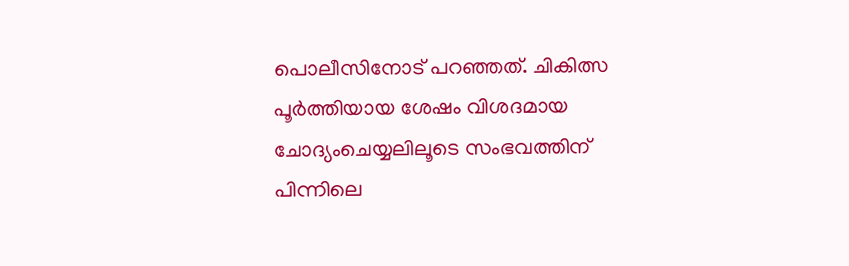പൊലീസിനോട് പറഞ്ഞത്. ചികിത്സ പൂർത്തിയായ ശേഷം വിശദമായ ചോദ്യംചെയ്യലിലൂടെ സംഭവത്തിന് പിന്നിലെ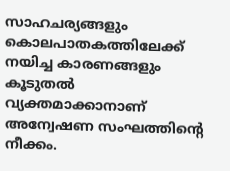സാഹചര്യങ്ങളും കൊലപാതകത്തിലേക്ക് നയിച്ച കാരണങ്ങളും കൂടുതൽ വ്യക്തമാക്കാനാണ് അന്വേഷണ സംഘത്തിന്റെ നീക്കം.